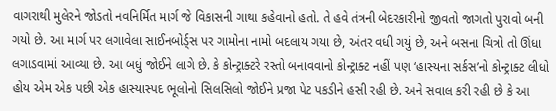વાગરાથી મુલેરને જોડતો નવનિર્મિત માર્ગ જે વિકાસની ગાથા કહેવાનો હતો. તે હવે તંત્રની બેદરકારીનો જીવતો જાગતો પુરાવો બની ગયો છે. આ માર્ગ પર લગાવેલા સાઈનબોર્ડ્સ પર ગામોના નામો બદલાય ગયા છે, અંતર વધી ગયું છે, અને બસના ચિત્રો તો ઊંધા લગાડવામાં આવ્યા છે. આ બધું જોઈને લાગે છે. કે કોન્ટ્રાક્ટરે રસ્તો બનાવવાનો કોન્ટ્રાક્ટ નહીં પણ ‘હાસ્યના સર્કસ’નો કોન્ટ્રાક્ટ લીધો હોય એમ એક પછી એક હાસ્યાસ્પદ ભૂલોનો સિલસિલો જોઈને પ્રજા પેટ પકડીને હસી રહી છે. અને સવાલ કરી રહી છે કે આ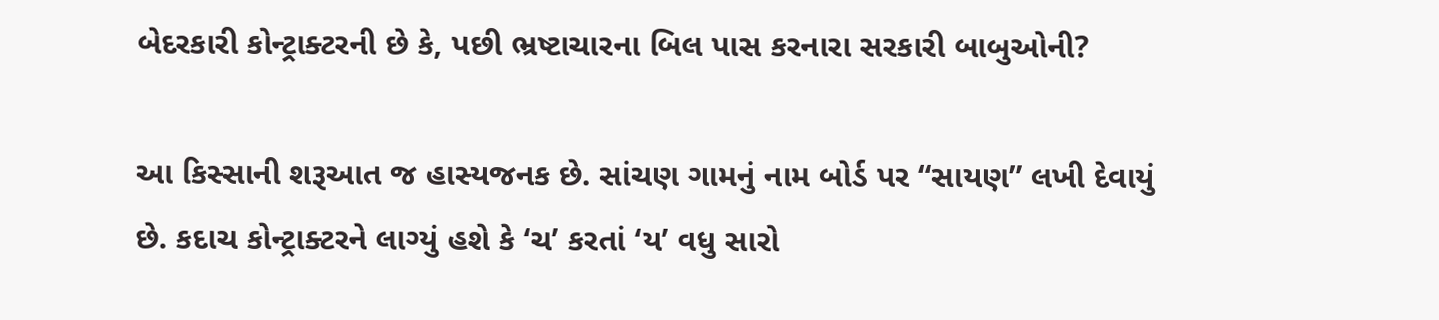બેદરકારી કોન્ટ્રાક્ટરની છે કે, પછી ભ્રષ્ટાચારના બિલ પાસ કરનારા સરકારી બાબુઓની?

આ કિસ્સાની શરૂઆત જ હાસ્યજનક છે. સાંચણ ગામનું નામ બોર્ડ પર “સાયણ” લખી દેવાયું છે. કદાચ કોન્ટ્રાક્ટરને લાગ્યું હશે કે ‘ચ’ કરતાં ‘ય’ વધુ સારો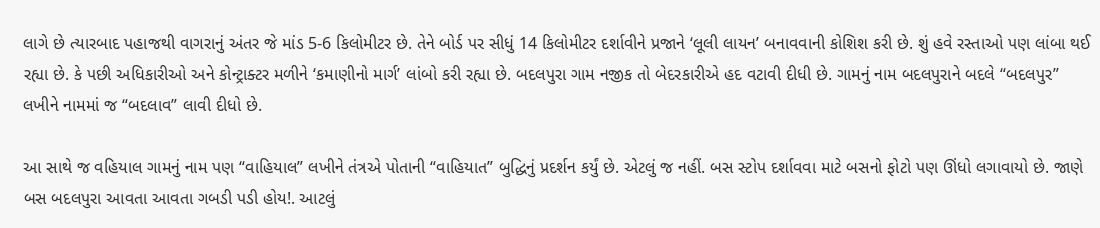લાગે છે ત્યારબાદ પહાજથી વાગરાનું અંતર જે માંડ 5-6 કિલોમીટર છે. તેને બોર્ડ પર સીધું 14 કિલોમીટર દર્શાવીને પ્રજાને ‘લૂલી લાયન’ બનાવવાની કોશિશ કરી છે. શું હવે રસ્તાઓ પણ લાંબા થઈ રહ્યા છે. કે પછી અધિકારીઓ અને કોન્ટ્રાક્ટર મળીને ‘કમાણીનો માર્ગ’ લાંબો કરી રહ્યા છે. બદલપુરા ગામ નજીક તો બેદરકારીએ હદ વટાવી દીધી છે. ગામનું નામ બદલપુરાને બદલે “બદલપુર” લખીને નામમાં જ “બદલાવ” લાવી દીધો છે.

આ સાથે જ વહિયાલ ગામનું નામ પણ “વાહિયાલ” લખીને તંત્રએ પોતાની “વાહિયાત” બુદ્ધિનું પ્રદર્શન કર્યું છે. એટલું જ નહીં. બસ સ્ટોપ દર્શાવવા માટે બસનો ફોટો પણ ઊંધો લગાવાયો છે. જાણે બસ બદલપુરા આવતા આવતા ગબડી પડી હોય!. આટલું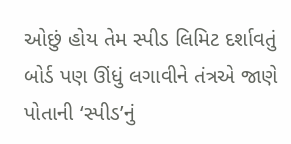ઓછું હોય તેમ સ્પીડ લિમિટ દર્શાવતું બોર્ડ પણ ઊંધું લગાવીને તંત્રએ જાણે પોતાની ‘સ્પીડ’નું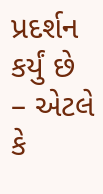પ્રદર્શન કર્યું છે – એટલે કે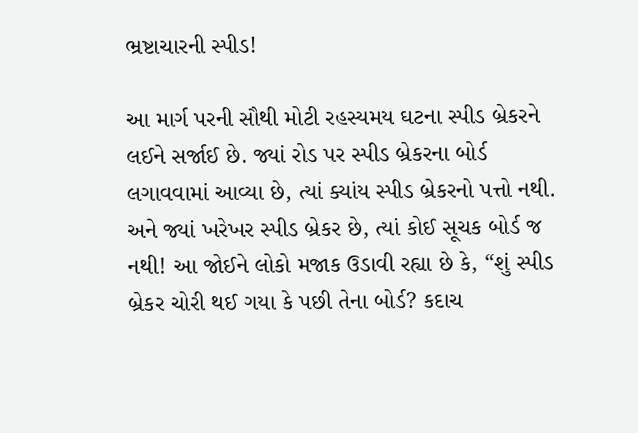ભ્રષ્ટાચારની સ્પીડ!

આ માર્ગ પરની સૌથી મોટી રહસ્યમય ઘટના સ્પીડ બ્રેકરને લઈને સર્જાઈ છે. જ્યાં રોડ પર સ્પીડ બ્રેકરના બોર્ડ લગાવવામાં આવ્યા છે, ત્યાં ક્યાંય સ્પીડ બ્રેકરનો પત્તો નથી. અને જ્યાં ખરેખર સ્પીડ બ્રેકર છે, ત્યાં કોઈ સૂચક બોર્ડ જ નથી! આ જોઈને લોકો મજાક ઉડાવી રહ્યા છે કે, “શું સ્પીડ બ્રેકર ચોરી થઈ ગયા કે પછી તેના બોર્ડ? કદાચ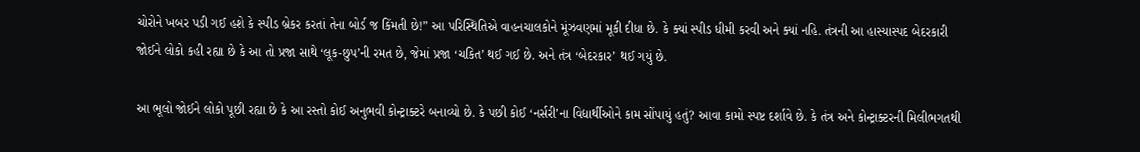ચોરોને ખબર પડી ગઈ હશે કે સ્પીડ બ્રેકર કરતાં તેના બોર્ડ જ કિંમતી છે!” આ પરિસ્થિતિએ વાહનચાલકોને મૂંઝવણમાં મૂકી દીધા છે. કે ક્યાં સ્પીડ ધીમી કરવી અને ક્યાં નહિ. તંત્રની આ હાસ્યાસ્પદ બેદરકારી જોઈને લોકો કહી રહ્યા છે કે આ તો પ્રજા સાથે ‘લૂક-છુપ’ની રમત છે, જેમાં પ્રજા ‘ચકિત’ થઈ ગઈ છે. અને તંત્ર ‘બેદરકાર’ થઈ ગયું છે.

આ ભૂલો જોઈને લોકો પૂછી રહ્યા છે કે આ રસ્તો કોઈ અનુભવી કોન્ટ્રાક્ટરે બનાવ્યો છે. કે પછી કોઈ ‘નર્સરી’ના વિદ્યાર્થીઓને કામ સોંપાયું હતું? આવા કામો સ્પષ્ટ દર્શાવે છે. કે તંત્ર અને કોન્ટ્રાક્ટરની મિલીભગતથી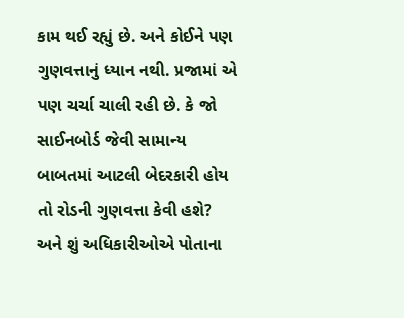કામ થઈ રહ્યું છે. અને કોઈને પણ ગુણવત્તાનું ધ્યાન નથી. પ્રજામાં એ પણ ચર્ચા ચાલી રહી છે. કે જો સાઈનબોર્ડ જેવી સામાન્ય બાબતમાં આટલી બેદરકારી હોય તો રોડની ગુણવત્તા કેવી હશે? અને શું અધિકારીઓએ પોતાના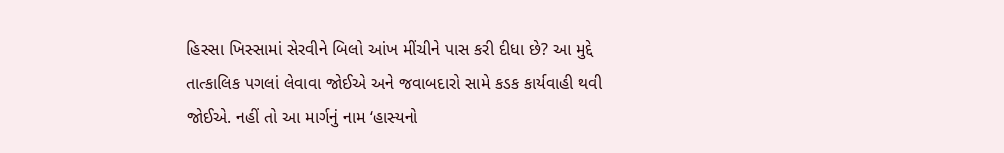હિસ્સા ખિસ્સામાં સેરવીને બિલો આંખ મીંચીને પાસ કરી દીધા છે? આ મુદ્દે તાત્કાલિક પગલાં લેવાવા જોઈએ અને જવાબદારો સામે કડક કાર્યવાહી થવી જોઈએ. નહીં તો આ માર્ગનું નામ ‘હાસ્યનો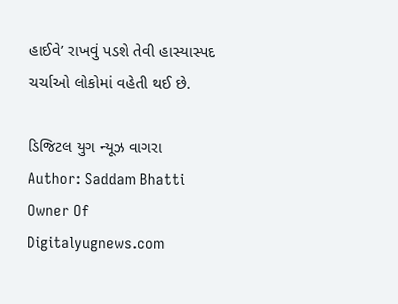હાઈવે’ રાખવું પડશે તેવી હાસ્યાસ્પદ ચર્ચાઓ લોકોમાં વહેતી થઈ છે.

ડિજિટલ યુગ ન્યૂઝ વાગરા
Author: Saddam Bhatti
Owner Of Digitalyugnews.com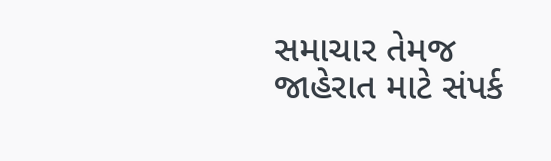સમાચાર તેમજ જાહેરાત માટે સંપર્ક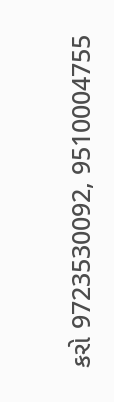કરો 9723530092, 9510004755